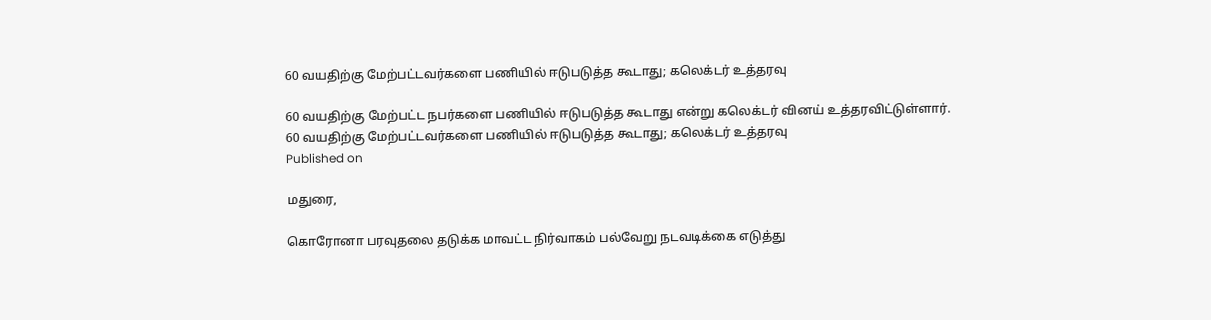60 வயதிற்கு மேற்பட்டவர்களை பணியில் ஈடுபடுத்த கூடாது; கலெக்டர் உத்தரவு

60 வயதிற்கு மேற்பட்ட நபர்களை பணியில் ஈடுபடுத்த கூடாது என்று கலெக்டர் வினய் உத்தரவிட்டுள்ளார்.
60 வயதிற்கு மேற்பட்டவர்களை பணியில் ஈடுபடுத்த கூடாது; கலெக்டர் உத்தரவு
Published on

மதுரை,

கொரோனா பரவுதலை தடுக்க மாவட்ட நிர்வாகம் பல்வேறு நடவடிக்கை எடுத்து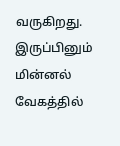வருகிறது. இருப்பினும் மின்னல் வேகத்தில்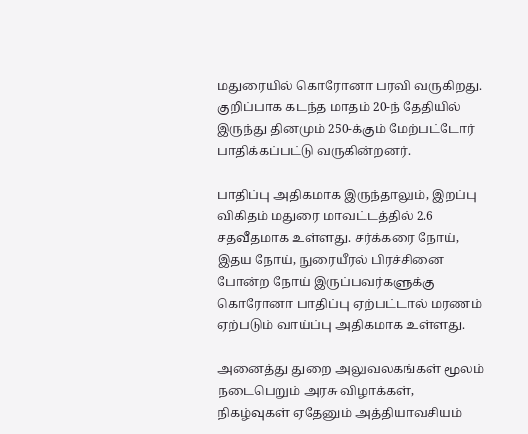மதுரையில் கொரோனா பரவி வருகிறது. குறிப்பாக கடந்த மாதம் 20-ந் தேதியில் இருந்து தினமும் 250-க்கும் மேற்பட்டோர் பாதிக்கப்பட்டு வருகின்றனர்.

பாதிப்பு அதிகமாக இருந்தாலும், இறப்பு விகிதம் மதுரை மாவட்டத்தில் 2.6 சதவீதமாக உள்ளது. சர்க்கரை நோய், இதய நோய், நுரையீரல் பிரச்சினை போன்ற நோய் இருப்பவர்களுக்கு கொரோனா பாதிப்பு ஏற்பட்டால் மரணம் ஏற்படும் வாய்ப்பு அதிகமாக உள்ளது.

அனைத்து துறை அலுவலகங்கள் மூலம் நடைபெறும் அரசு விழாக்கள், நிகழ்வுகள் ஏதேனும் அத்தியாவசியம்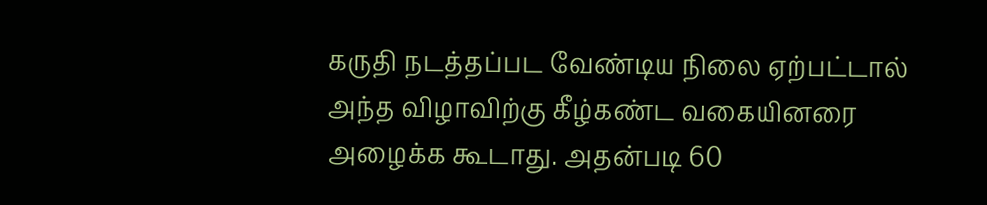கருதி நடத்தப்பட வேண்டிய நிலை ஏற்பட்டால் அந்த விழாவிற்கு கீழ்கண்ட வகையினரை அழைக்க கூடாது. அதன்படி 60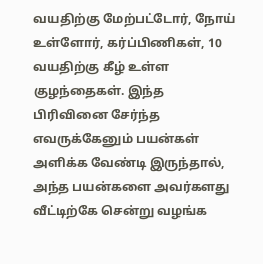வயதிற்கு மேற்பட்டோர், நோய் உள்ளோர், கர்ப்பிணிகள், 10 வயதிற்கு கீழ் உள்ள குழந்தைகள். இந்த பிரிவினை சேர்ந்த எவருக்கேனும் பயன்கள் அளிக்க வேண்டி இருந்தால், அந்த பயன்களை அவர்களது வீட்டிற்கே சென்று வழங்க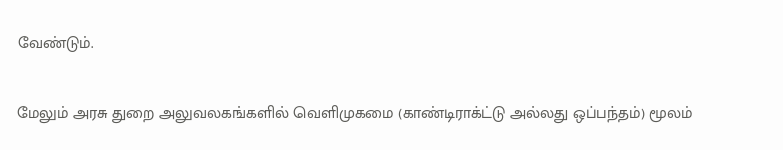வேண்டும்.

மேலும் அரசு துறை அலுவலகங்களில் வெளிமுகமை (காண்டிராக்ட்டு அல்லது ஒப்பந்தம்) மூலம்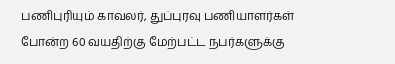பணிபுரியும் காவலர், துப்புரவு பணியாளர்கள் போன்ற 60 வயதிற்கு மேற்பட்ட நபர்களுக்கு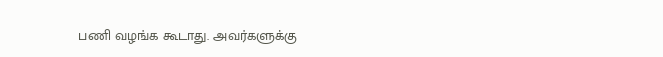பணி வழங்க கூடாது. அவர்களுக்கு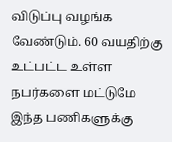விடுப்பு வழங்க வேண்டும். 60 வயதிற்கு உட்பட்ட உள்ள நபர்களை மட்டுமே இந்த பணிகளுக்கு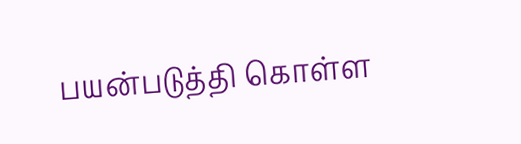பயன்படுத்தி கொள்ள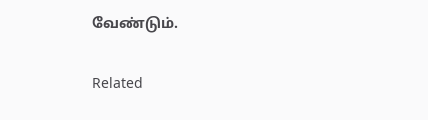வேண்டும்.

Related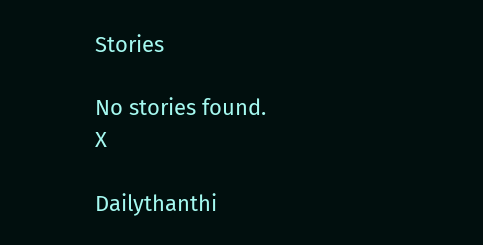Stories

No stories found.
X

Dailythanthi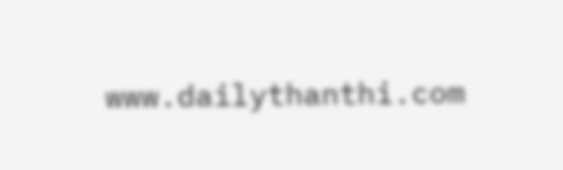www.dailythanthi.com